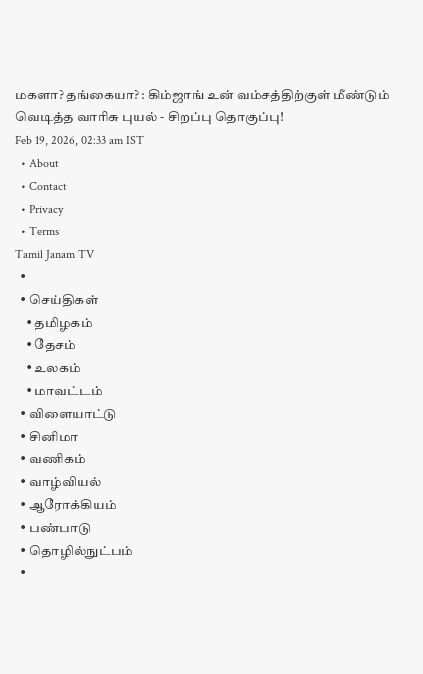மகளா? தங்கையா? : கிம்ஜாங் உன் வம்சத்திற்குள் மீண்டும் வெடித்த வாரிசு புயல் - சிறப்பு தொகுப்பு!
Feb 19, 2026, 02:33 am IST
  • About
  • Contact
  • Privacy
  • Terms
Tamil Janam TV
  •
  • செய்திகள்
    • தமிழகம்
    • தேசம்
    • உலகம்
    • மாவட்டம்
  • விளையாட்டு
  • சினிமா
  • வணிகம்
  • வாழ்வியல்
  • ஆரோக்கியம்
  • பண்பாடு
  • தொழில்நுட்பம்
  •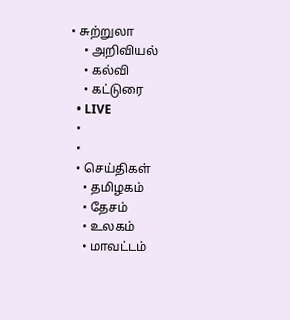• சுற்றுலா
    • அறிவியல்
    • கல்வி
    • கட்டுரை
  • LIVE
  •
  •
  • செய்திகள்
    • தமிழகம்
    • தேசம்
    • உலகம்
    • மாவட்டம்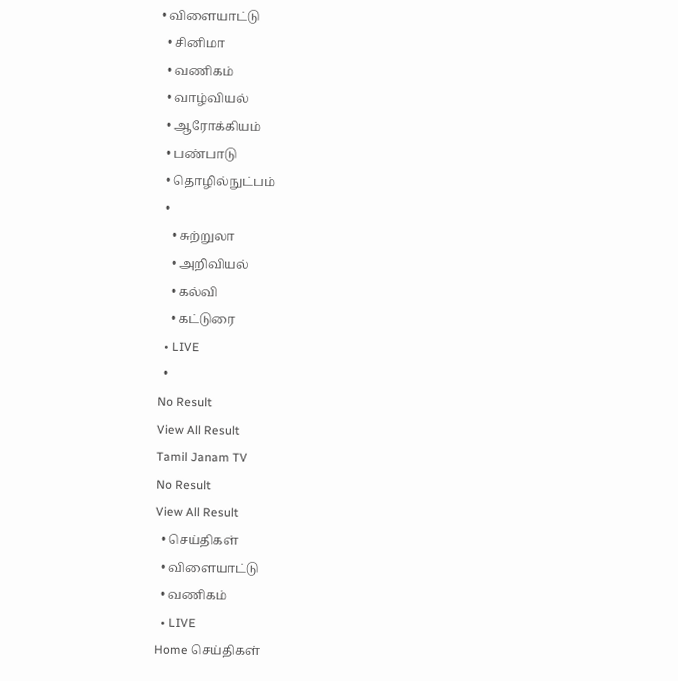• விளையாட்டு
  • சினிமா
  • வணிகம்
  • வாழ்வியல்
  • ஆரோக்கியம்
  • பண்பாடு
  • தொழில்நுட்பம்
  •
    • சுற்றுலா
    • அறிவியல்
    • கல்வி
    • கட்டுரை
  • LIVE
  •
No Result
View All Result
Tamil Janam TV
No Result
View All Result
  • செய்திகள்
  • விளையாட்டு
  • வணிகம்
  • LIVE
Home செய்திகள்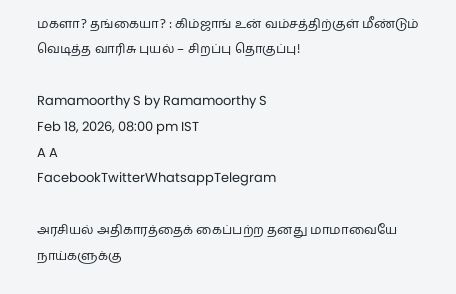மகளா? தங்கையா? : கிம்ஜாங் உன் வம்சத்திற்குள் மீண்டும் வெடித்த வாரிசு புயல் – சிறப்பு தொகுப்பு!

Ramamoorthy S by Ramamoorthy S
Feb 18, 2026, 08:00 pm IST
A A
FacebookTwitterWhatsappTelegram

அரசியல் அதிகாரத்தைக் கைப்பற்ற தனது மாமாவையே நாய்களுக்கு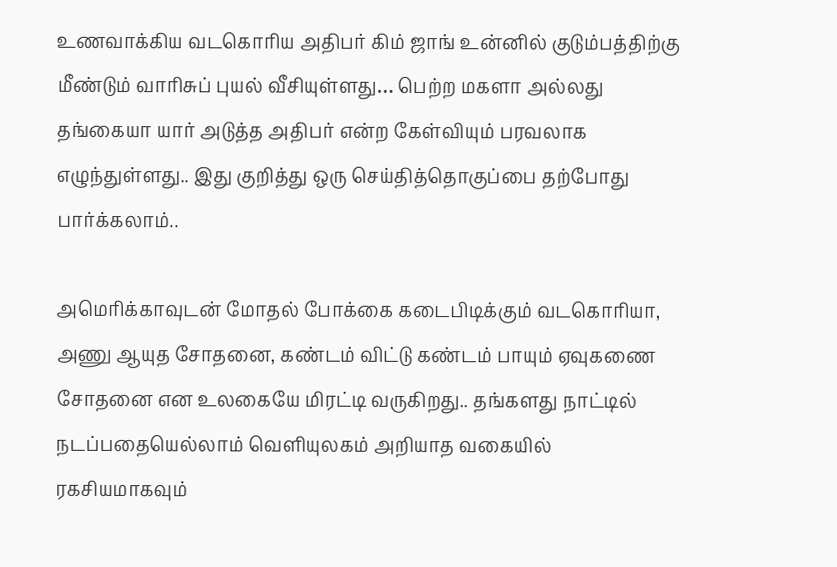உணவாக்கிய வடகொரிய அதிபர் கிம் ஜாங் உன்னில் குடும்பத்திற்கு மீண்டும் வாரிசுப் புயல் வீசியுள்ளது… பெற்ற மகளா அல்லது தங்கையா யார் அடுத்த அதிபர் என்ற கேள்வியும் பரவலாக எழுந்துள்ளது.. இது குறித்து ஒரு செய்தித்தொகுப்பை தற்போது பார்க்கலாம்..

அமெரிக்காவுடன் மோதல் போக்கை கடைபிடிக்கும் வடகொரியா, அணு ஆயுத சோதனை, கண்டம் விட்டு கண்டம் பாயும் ஏவுகணை சோதனை என உலகையே மிரட்டி வருகிறது.. தங்களது நாட்டில் நடப்பதையெல்லாம் வெளியுலகம் அறியாத வகையில் ரகசியமாகவும்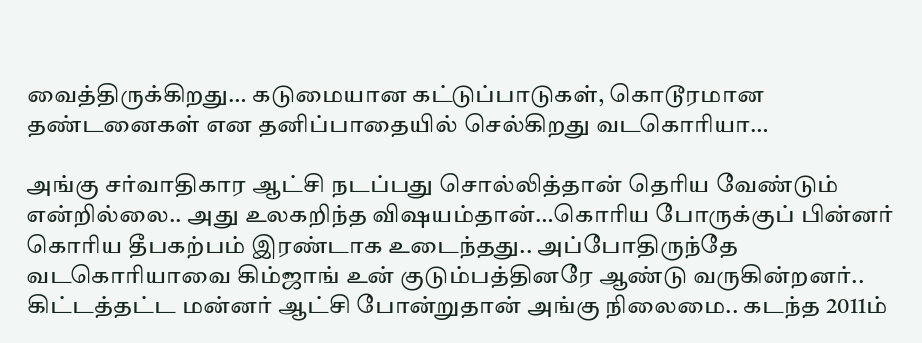வைத்திருக்கிறது… கடுமையான கட்டுப்பாடுகள், கொடூரமான தண்டனைகள் என தனிப்பாதையில் செல்கிறது வடகொரியா…

அங்கு சர்வாதிகார ஆட்சி நடப்பது சொல்லித்தான் தெரிய வேண்டும் என்றில்லை.. அது உலகறிந்த விஷயம்தான்…கொரிய போருக்குப் பின்னர் கொரிய தீபகற்பம் இரண்டாக உடைந்தது.. அப்போதிருந்தே வடகொரியாவை கிம்ஜாங் உன் குடும்பத்தினரே ஆண்டு வருகின்றனர்.. கிட்டத்தட்ட மன்னர் ஆட்சி போன்றுதான் அங்கு நிலைமை.. கடந்த 2011ம்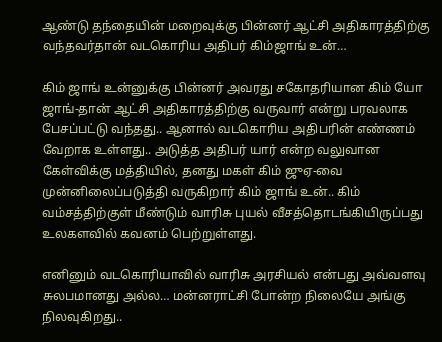ஆண்டு தந்தையின் மறைவுக்கு பின்னர் ஆட்சி அதிகாரத்திற்கு வந்தவர்தான் வடகொரிய அதிபர் கிம்ஜாங் உன்…

கிம் ஜாங் உன்னுக்கு பின்னர் அவரது சகோதரியான கிம் யோ ஜாங்-தான் ஆட்சி அதிகாரத்திற்கு வருவார் என்று பரவலாக பேசப்பட்டு வந்தது.. ஆனால் வடகொரிய அதிபரின் எண்ணம் வேறாக உள்ளது.. அடுத்த அதிபர் யார் என்ற வலுவான கேள்விக்கு மத்தியில், தனது மகள் கிம் ஜுஏ-வை முன்னிலைப்படுத்தி வருகிறார் கிம் ஜாங் உன்.. கிம் வம்சத்திற்குள் மீண்டும் வாரிசு புயல் வீசத்தொடங்கியிருப்பது உலகளவில் கவனம் பெற்றுள்ளது.

எனினும் வடகொரியாவில் வாரிசு அரசியல் என்பது அவ்வளவு சுலபமானது அல்ல… மன்னராட்சி போன்ற நிலையே அங்கு நிலவுகிறது..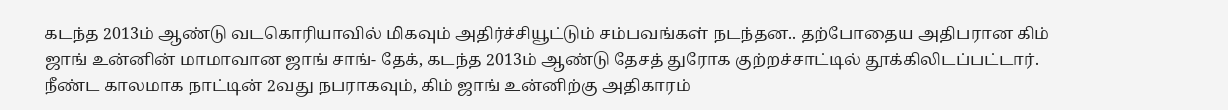கடந்த 2013ம் ஆண்டு வடகொரியாவில் மிகவும் அதிர்ச்சியூட்டும் சம்பவங்கள் நடந்தன.. தற்போதைய அதிபரான கிம் ஜாங் உன்னின் மாமாவான ஜாங் சாங்- தேக், கடந்த 2013ம் ஆண்டு தேசத் துரோக குற்றச்சாட்டில் தூக்கிலிடப்பட்டார். நீண்ட காலமாக நாட்டின் 2வது நபராகவும், கிம் ஜாங் உன்னிற்கு அதிகாரம்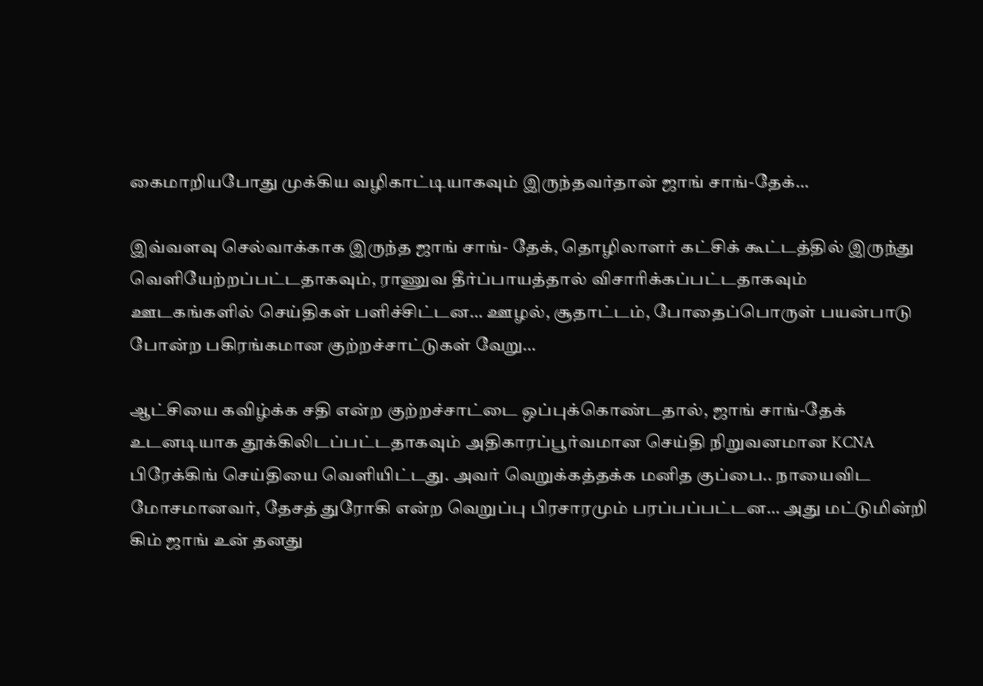கைமாறியபோது முக்கிய வழிகாட்டியாகவும் இருந்தவர்தான் ஜாங் சாங்-தேக்…

இவ்வளவு செல்வாக்காக இருந்த ஜாங் சாங்- தேக், தொழிலாளர் கட்சிக் கூட்டத்தில் இருந்து வெளியேற்றப்பட்டதாகவும், ராணுவ தீர்ப்பாயத்தால் விசாரிக்கப்பட்டதாகவும் ஊடகங்களில் செய்திகள் பளிச்சிட்டன… ஊழல், சூதாட்டம், போதைப்பொருள் பயன்பாடு போன்ற பகிரங்கமான குற்றச்சாட்டுகள் வேறு…

ஆட்சியை கவிழ்க்க சதி என்ற குற்றச்சாட்டை ஒப்புக்கொண்டதால், ஜாங் சாங்-தேக் உடனடியாக தூக்கிலிடப்பட்டதாகவும் அதிகாரப்பூர்வமான செய்தி நிறுவனமான KCNA பிரேக்கிங் செய்தியை வெளியிட்டது. அவர் வெறுக்கத்தக்க மனித குப்பை.. நாயைவிட மோசமானவர், தேசத் துரோகி என்ற வெறுப்பு பிரசாரமும் பரப்பப்பட்டன… அது மட்டுமின்றி கிம் ஜாங் உன் தனது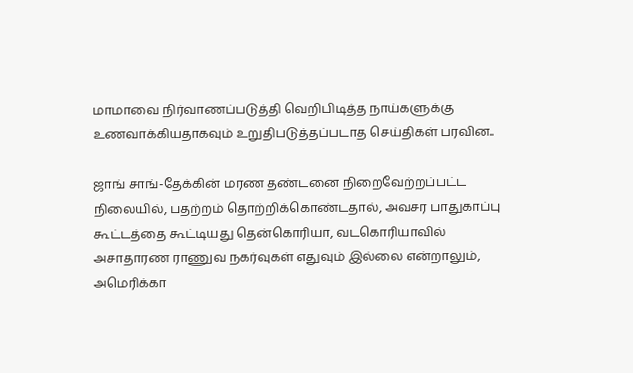மாமாவை நிர்வாணப்படுத்தி வெறிபிடித்த நாய்களுக்கு உணவாக்கியதாகவும் உறுதிபடுத்தப்படாத செய்திகள் பரவின..

ஜாங் சாங்-தேக்கின் மரண தண்டனை நிறைவேற்றப்பட்ட நிலையில், பதற்றம் தொற்றிக்கொண்டதால், அவசர பாதுகாப்பு கூட்டத்தை கூட்டியது தென்கொரியா, வடகொரியாவில் அசாதாரண ராணுவ நகர்வுகள் எதுவும் இல்லை என்றாலும், அமெரிக்கா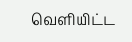வெளியிட்ட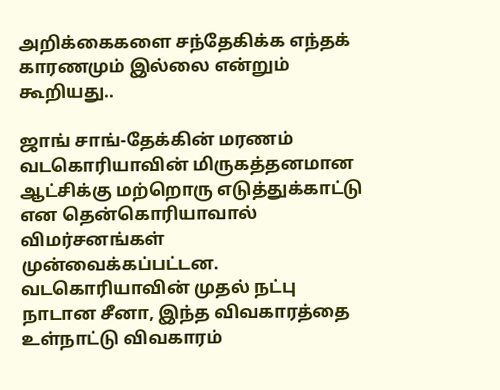அறிக்கைகளை சந்தேகிக்க எந்தக் காரணமும் இல்லை என்றும் கூறியது..

ஜாங் சாங்-தேக்கின் மரணம் வடகொரியாவின் மிருகத்தனமான ஆட்சிக்கு மற்றொரு எடுத்துக்காட்டு என தென்கொரியாவால் விமர்சனங்கள் முன்வைக்கப்பட்டன. வடகொரியாவின் முதல் நட்பு நாடான சீனா, இந்த விவகாரத்தை உள்நாட்டு விவகாரம்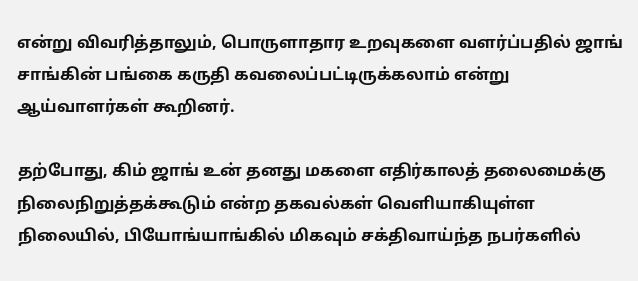என்று விவரித்தாலும், பொருளாதார உறவுகளை வளர்ப்பதில் ஜாங் சாங்கின் பங்கை கருதி கவலைப்பட்டிருக்கலாம் என்று ஆய்வாளர்கள் கூறினர்.

தற்போது, கிம் ஜாங் உன் தனது மகளை எதிர்காலத் தலைமைக்கு நிலைநிறுத்தக்கூடும் என்ற தகவல்கள் வெளியாகியுள்ள நிலையில், பியோங்யாங்கில் மிகவும் சக்திவாய்ந்த நபர்களில்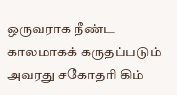ஒருவராக நீண்ட காலமாகக் கருதப்படும் அவரது சகோதரி கிம்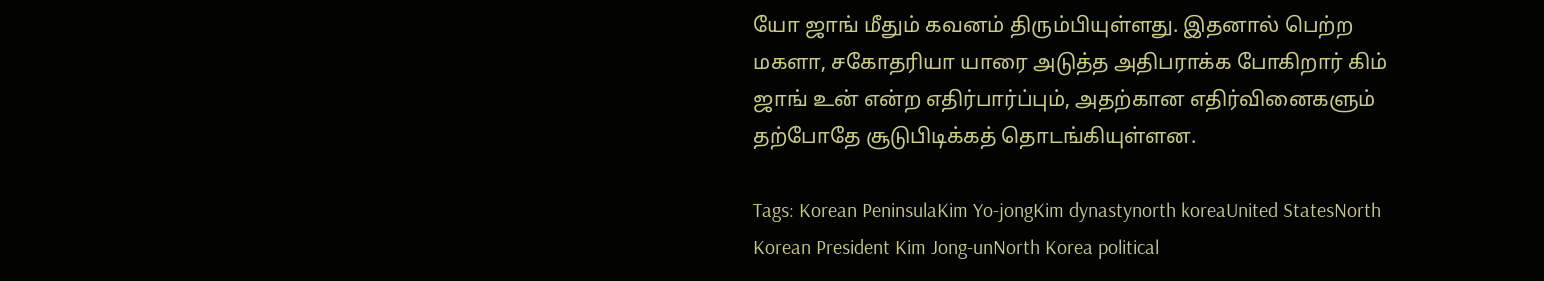யோ ஜாங் மீதும் கவனம் திரும்பியுள்ளது. இதனால் பெற்ற மகளா, சகோதரியா யாரை அடுத்த அதிபராக்க போகிறார் கிம் ஜாங் உன் என்ற எதிர்பார்ப்பும், அதற்கான எதிர்வினைகளும் தற்போதே சூடுபிடிக்கத் தொடங்கியுள்ளன.

Tags: Korean PeninsulaKim Yo-jongKim dynastynorth koreaUnited StatesNorth Korean President Kim Jong-unNorth Korea political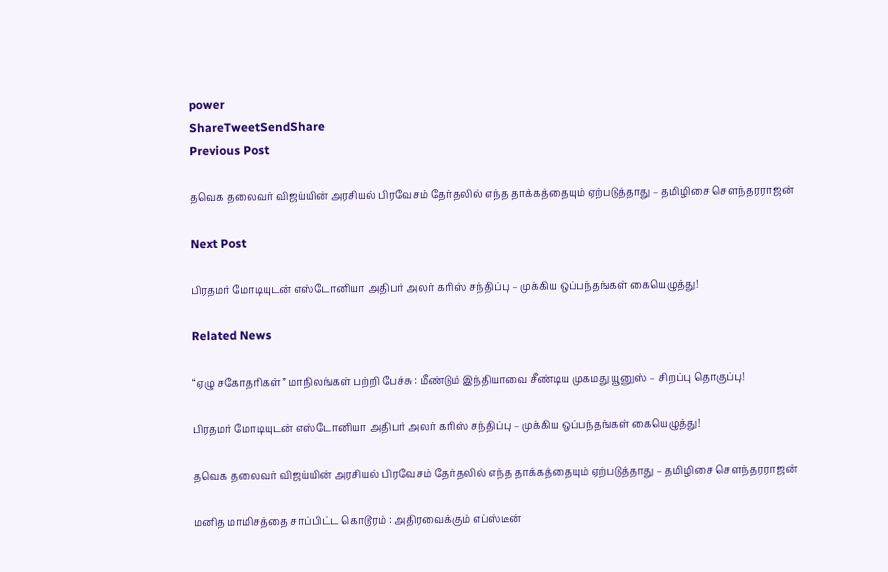power
ShareTweetSendShare
Previous Post

தவெக தலைவர் விஜய்யின் அரசியல் பிரவேசம் தேர்தலில் எந்த தாக்கத்தையும் ஏற்படுத்தாது – தமிழிசை சௌந்தரராஜன்

Next Post

பிரதமர் மோடியுடன் எஸ்டோனியா அதிபர் அலர் கரிஸ் சந்திப்பு – முக்கிய ஒப்பந்தங்கள் கையெழுத்து!

Related News

“ஏழு சகோதரிகள்” மாநிலங்கள் பற்றி பேச்சு : மீண்டும் இந்தியாவை சீண்டிய முகமது யூனுஸ் – சிறப்பு தொகுப்பு!

பிரதமர் மோடியுடன் எஸ்டோனியா அதிபர் அலர் கரிஸ் சந்திப்பு – முக்கிய ஒப்பந்தங்கள் கையெழுத்து!

தவெக தலைவர் விஜய்யின் அரசியல் பிரவேசம் தேர்தலில் எந்த தாக்கத்தையும் ஏற்படுத்தாது – தமிழிசை சௌந்தரராஜன்

மனித மாமிசத்தை சாப்பிட்ட கொடூரம் : அதிரவைக்கும் எப்ஸ்டீன்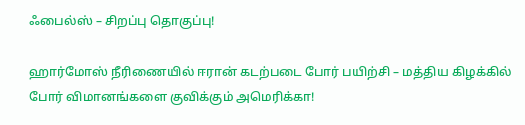ஃபைல்ஸ் – சிறப்பு தொகுப்பு!

ஹார்மோஸ் நீரிணையில் ஈரான் கடற்படை போர் பயிற்சி – மத்திய கிழக்கில் போர் விமானங்களை குவிக்கும் அமெரிக்கா!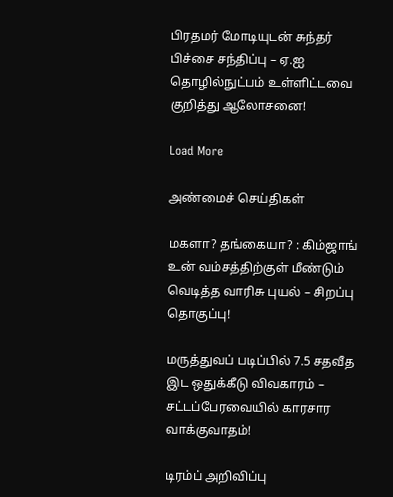பிரதமர் மோடியுடன் சுந்தர் பிச்சை சந்திப்பு – ஏ.ஐ தொழில்நுட்பம் உள்ளிட்டவை குறித்து ஆலோசனை!

Load More

அண்மைச் செய்திகள்

மகளா? தங்கையா? : கிம்ஜாங் உன் வம்சத்திற்குள் மீண்டும் வெடித்த வாரிசு புயல் – சிறப்பு தொகுப்பு!

மருத்துவப் படிப்பில் 7.5 சதவீத இட ஒதுக்கீடு விவகாரம் – சட்டப்பேரவையில் காரசார வாக்குவாதம்!

டிரம்ப் அறிவிப்பு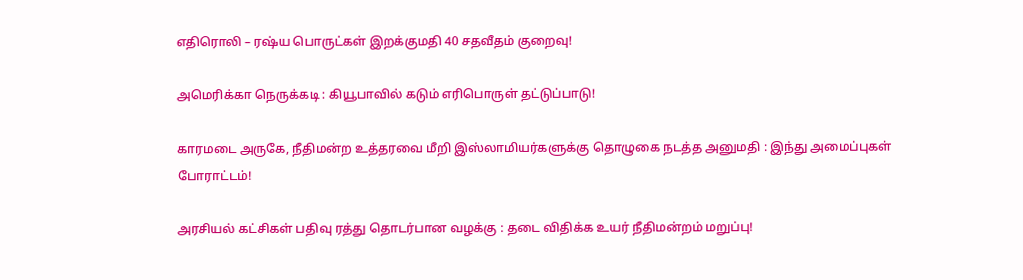எதிரொலி – ரஷ்ய பொருட்கள் இறக்குமதி 40 சதவீதம் குறைவு!

அமெரிக்கா நெருக்கடி : கியூபாவில் கடும் எரிபொருள் தட்டுப்பாடு!

காரமடை அருகே, நீதிமன்ற உத்தரவை மீறி இஸ்லாமியர்களுக்கு தொழுகை நடத்த அனுமதி : இந்து அமைப்புகள் போராட்டம்!

அரசியல் கட்சிகள் பதிவு ரத்து தொடர்பான வழக்கு : தடை விதிக்க உயர் நீதிமன்றம் மறுப்பு!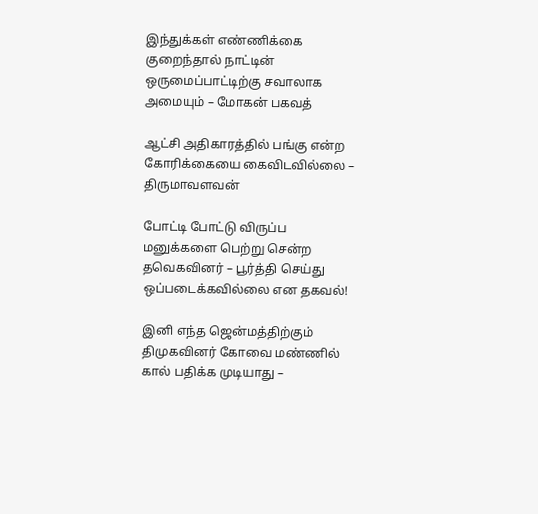இந்துக்கள் எண்ணிக்கை குறைந்தால் நாட்டின் ஒருமைப்பாட்டிற்கு சவாலாக அமையும் – மோகன் பகவத்

ஆட்சி அதிகாரத்தில் பங்கு என்ற கோரிக்கையை கைவிடவில்லை – திருமாவளவன்

போட்டி போட்டு விருப்ப மனுக்களை பெற்று சென்ற தவெகவினர் – பூர்த்தி செய்து ஒப்படைக்கவில்லை என தகவல்!

இனி எந்த ஜென்மத்திற்கும் திமுகவினர் கோவை மண்ணில் கால் பதிக்க முடியாது –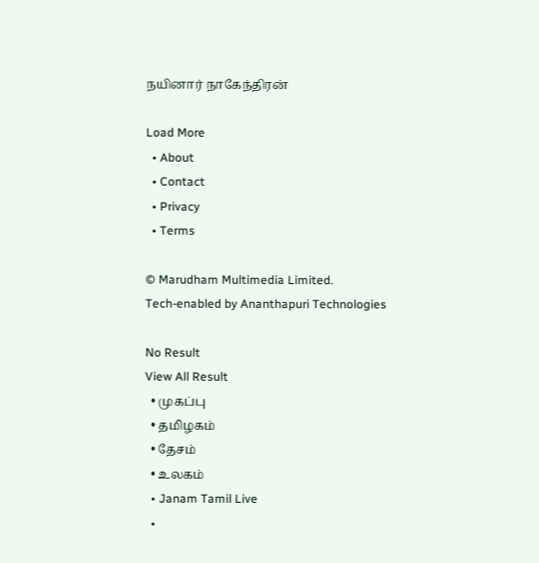நயினார் நாகேந்திரன்

Load More
  • About
  • Contact
  • Privacy
  • Terms

© Marudham Multimedia Limited.
Tech-enabled by Ananthapuri Technologies

No Result
View All Result
  • முகப்பு
  • தமிழகம்
  • தேசம்
  • உலகம்
  • Janam Tamil Live
  •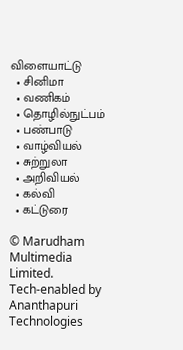விளையாட்டு
  • சினிமா
  • வணிகம்
  • தொழில்நுட்பம்
  • பண்பாடு
  • வாழ்வியல்
  • சுற்றுலா
  • அறிவியல்
  • கல்வி
  • கட்டுரை

© Marudham Multimedia Limited.
Tech-enabled by Ananthapuri Technologies